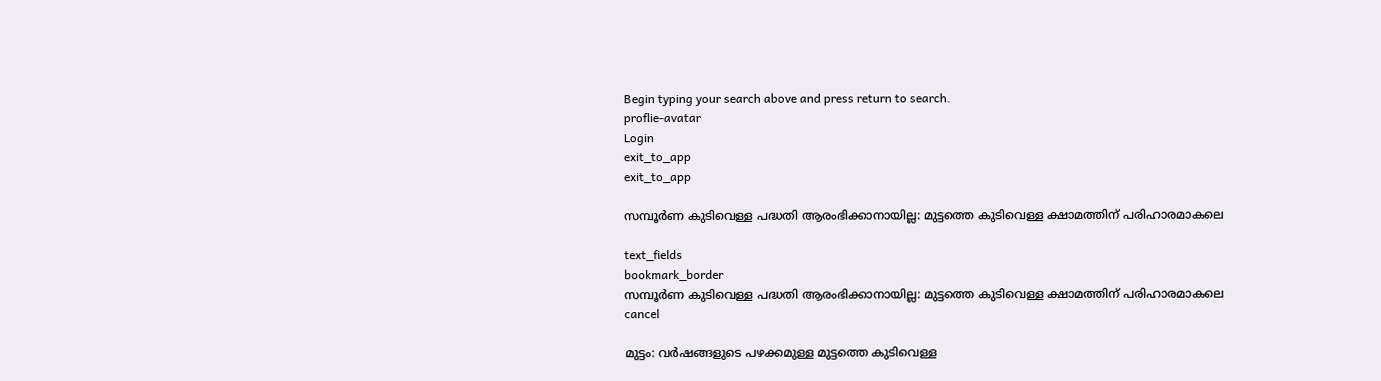Begin typing your search above and press return to search.
proflie-avatar
Login
exit_to_app
exit_to_app

സമ്പൂർണ കുടിവെള്ള പദ്ധതി ആരംഭിക്കാനായില്ല: മുട്ടത്തെ കുടിവെള്ള ക്ഷാമത്തിന് പരിഹാരമാകലെ

text_fields
bookmark_border
സമ്പൂർണ കുടിവെള്ള പദ്ധതി ആരംഭിക്കാനായില്ല: മുട്ടത്തെ കുടിവെള്ള ക്ഷാമത്തിന് പരിഹാരമാകലെ
cancel

മുട്ടം: വർഷങ്ങളുടെ പഴക്കമുള്ള മുട്ടത്തെ കുടിവെള്ള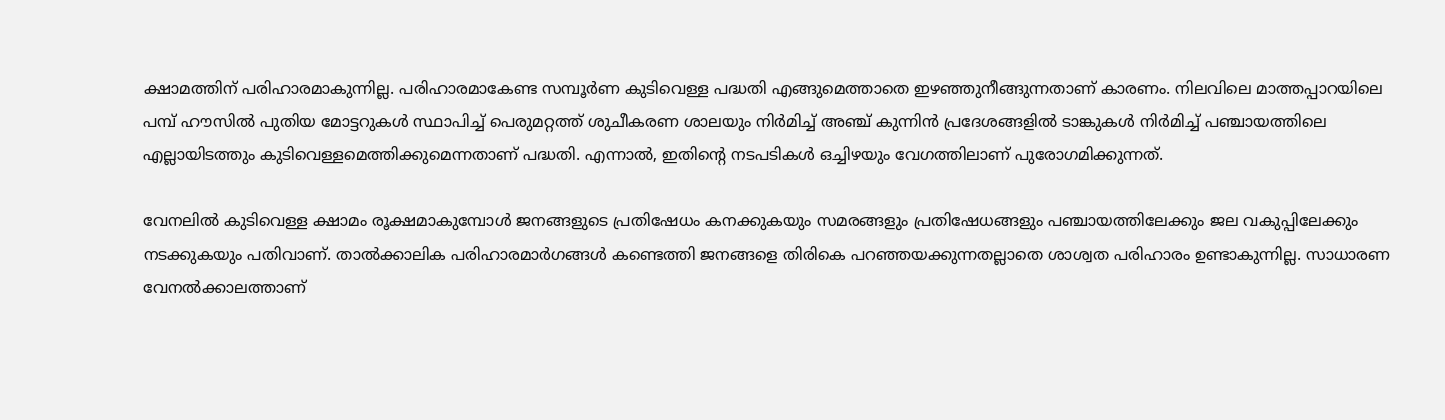ക്ഷാമത്തിന് പരിഹാരമാകുന്നില്ല. പരിഹാരമാകേണ്ട സമ്പൂർണ കുടിവെള്ള പദ്ധതി എങ്ങുമെത്താതെ ഇഴഞ്ഞുനീങ്ങുന്നതാണ് കാരണം. നിലവിലെ മാത്തപ്പാറയിലെ പമ്പ് ഹൗസിൽ പുതിയ മോട്ടറുകൾ സ്ഥാപിച്ച് പെരുമറ്റത്ത് ശുചീകരണ ശാലയും നിർമിച്ച് അഞ്ച് കുന്നിൻ പ്രദേശങ്ങളിൽ ടാങ്കുകൾ നിർമിച്ച് പഞ്ചായത്തിലെ എല്ലായിടത്തും കുടിവെള്ളമെത്തിക്കുമെന്നതാണ് പദ്ധതി. എന്നാൽ, ഇതിന്‍റെ നടപടികൾ ഒച്ചിഴയും വേഗത്തിലാണ് പുരോഗമിക്കുന്നത്.

വേനലിൽ കുടിവെള്ള ക്ഷാമം രൂക്ഷമാകുമ്പോൾ ജനങ്ങളുടെ പ്രതിഷേധം കനക്കുകയും സമരങ്ങളും പ്രതിഷേധങ്ങളും പഞ്ചായത്തിലേക്കും ജല വകുപ്പിലേക്കും നടക്കുകയും പതിവാണ്. താൽക്കാലിക പരിഹാരമാർഗങ്ങൾ കണ്ടെത്തി ജനങ്ങളെ തിരികെ പറഞ്ഞയക്കുന്നതല്ലാതെ ശാശ്വത പരിഹാരം ഉണ്ടാകുന്നില്ല. സാധാരണ വേനൽക്കാലത്താണ്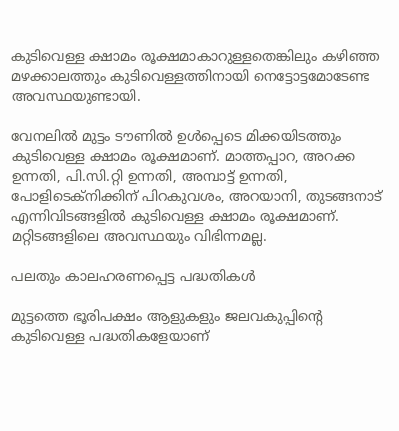കുടിവെള്ള ക്ഷാമം രൂക്ഷമാകാറുള്ളതെങ്കിലും കഴിഞ്ഞ മഴക്കാലത്തും കുടിവെള്ളത്തിനായി നെട്ടോട്ടമോടേണ്ട അവസ്ഥയുണ്ടായി.

വേനലിൽ മുട്ടം ടൗണിൽ ഉൾപ്പെടെ മിക്കയിടത്തും കുടിവെള്ള ക്ഷാമം രൂക്ഷമാണ്. മാത്തപ്പാറ, അറക്ക ഉന്നതി, പി.സി.റ്റി ഉന്നതി, അമ്പാട്ട് ഉന്നതി, പോളിടെക്നിക്കിന് പിറകുവശം, അറയാനി, തുടങ്ങനാട് എന്നിവിടങ്ങളിൽ കുടിവെള്ള ക്ഷാമം രൂക്ഷമാണ്. മറ്റിടങ്ങളിലെ അവസ്ഥയും വിഭിന്നമല്ല.

പലതും കാലഹരണപ്പെട്ട പദ്ധതികൾ

മുട്ടത്തെ ഭൂരിപക്ഷം ആളുകളും ജലവകുപ്പിന്റെ കുടിവെള്ള പദ്ധതികളേയാണ്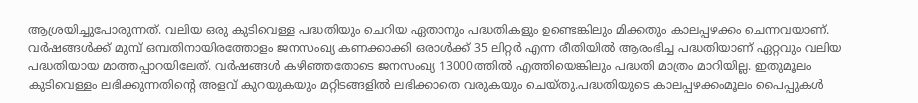ആശ്രയിച്ചുപോരുന്നത്. വലിയ ഒരു കുടിവെള്ള പദ്ധതിയും ചെറിയ ഏതാനും പദ്ധതികളും ഉണ്ടെങ്കിലും മിക്കതും കാലപ്പഴക്കം ചെന്നവയാണ്. വർഷങ്ങൾക്ക് മുമ്പ് ഒമ്പതിനായിരത്തോളം ജനസംഖ്യ കണക്കാക്കി ഒരാൾക്ക്‌ 35 ലിറ്റർ എന്ന രീതിയിൽ ആരംഭിച്ച പദ്ധതിയാണ് ഏറ്റവും വലിയ പദ്ധതിയായ മാത്തപ്പാറയിലേത്. വർഷങ്ങൾ കഴിഞ്ഞതോടെ ജനസംഖ്യ 13000ത്തിൽ എത്തിയെങ്കിലും പദ്ധതി മാത്രം മാറിയില്ല. ഇതുമൂലം കുടിവെള്ളം ലഭിക്കുന്നതിന്റെ അളവ് കുറയുകയും മറ്റിടങ്ങളിൽ ലഭിക്കാതെ വരുകയും ചെയ്തു.പദ്ധതിയുടെ കാലപ്പഴക്കംമൂലം പൈപ്പുകൾ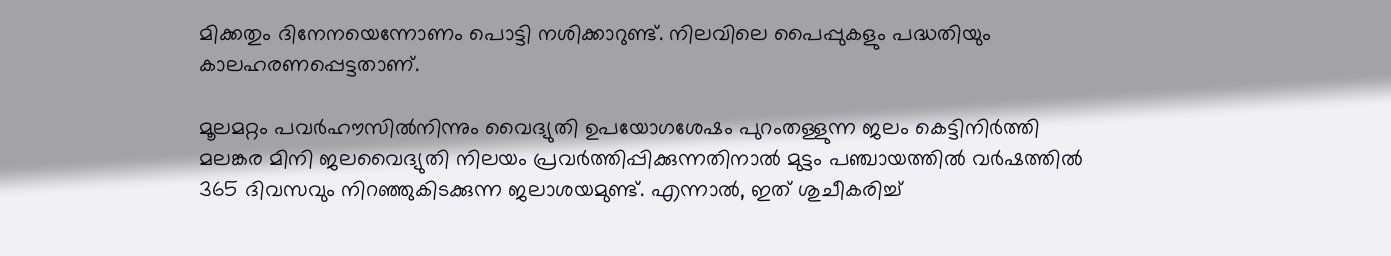മിക്കതും ദിനേനയെന്നോണം പൊട്ടി നശിക്കാറുണ്ട്. നിലവിലെ പൈപ്പുകളും പദ്ധതിയും കാലഹരണപ്പെട്ടതാണ്.

മൂലമറ്റം പവർഹൗസിൽനിന്നും വൈദ്യുതി ഉപയോഗശേഷം പുറംതള്ളുന്ന ജലം കെട്ടിനിർത്തി മലങ്കര മിനി ജലവൈദ്യുതി നിലയം പ്രവർത്തിപ്പിക്കുന്നതിനാൽ മുട്ടം പഞ്ചായത്തിൽ വർഷത്തിൽ 365 ദിവസവും നിറഞ്ഞുകിടക്കുന്ന ജലാശയമുണ്ട്. എന്നാൽ, ഇത് ശുചീകരിച്ച്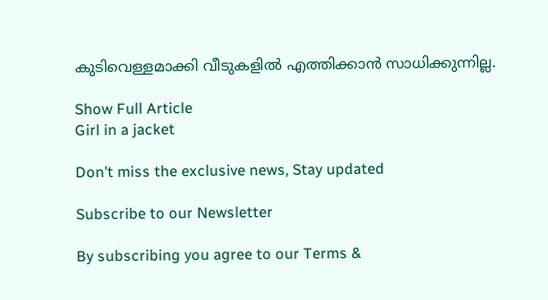കുടിവെള്ളമാക്കി വീടുകളിൽ എത്തിക്കാൻ സാധിക്കുന്നില്ല.

Show Full Article
Girl in a jacket

Don't miss the exclusive news, Stay updated

Subscribe to our Newsletter

By subscribing you agree to our Terms &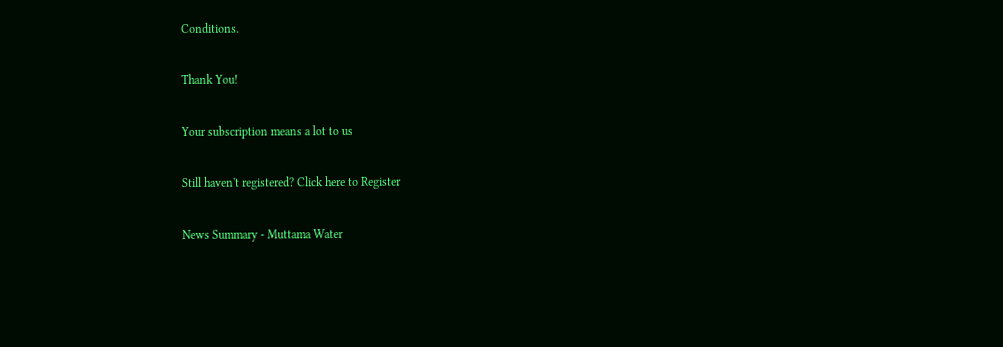Conditions.

Thank You!

Your subscription means a lot to us

Still haven't registered? Click here to Register

News Summary - Muttama Water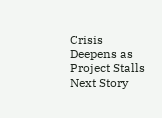Crisis Deepens as Project Stalls
Next Story